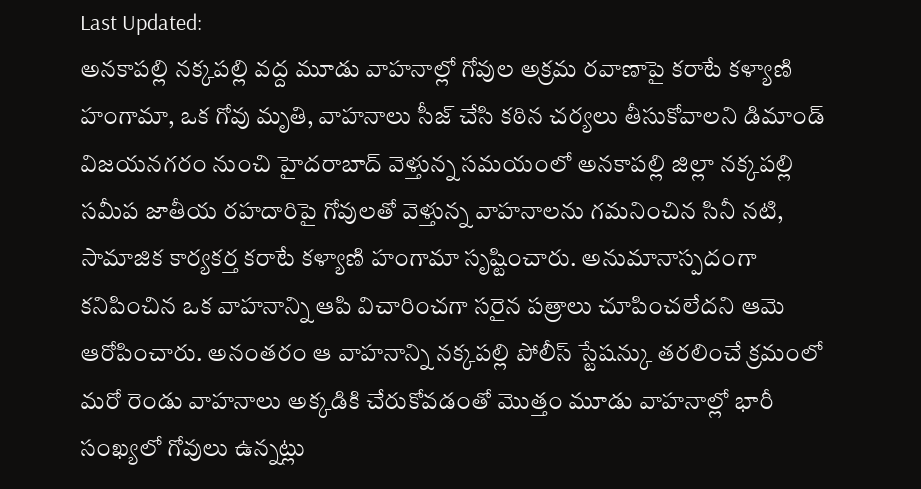Last Updated:
అనకాపల్లి నక్కపల్లి వద్ద మూడు వాహనాల్లో గోవుల అక్రమ రవాణాపై కరాటే కళ్యాణి హంగామా, ఒక గోవు మృతి, వాహనాలు సీజ్ చేసి కఠిన చర్యలు తీసుకోవాలని డిమాండ్
విజయనగరం నుంచి హైదరాబాద్ వెళ్తున్న సమయంలో అనకాపల్లి జిల్లా నక్కపల్లి సమీప జాతీయ రహదారిపై గోవులతో వెళ్తున్న వాహనాలను గమనించిన సినీ నటి, సామాజిక కార్యకర్త కరాటే కళ్యాణి హంగామా సృష్టించారు. అనుమానాస్పదంగా కనిపించిన ఒక వాహనాన్ని ఆపి విచారించగా సరైన పత్రాలు చూపించలేదని ఆమె ఆరోపించారు. అనంతరం ఆ వాహనాన్ని నక్కపల్లి పోలీస్ స్టేషన్కు తరలించే క్రమంలో మరో రెండు వాహనాలు అక్కడికి చేరుకోవడంతో మొత్తం మూడు వాహనాల్లో భారీ సంఖ్యలో గోవులు ఉన్నట్లు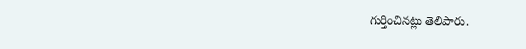గుర్తించినట్లు తెలిపారు.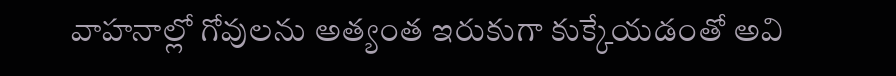వాహనాల్లో గోవులను అత్యంత ఇరుకుగా కుక్కేయడంతో అవి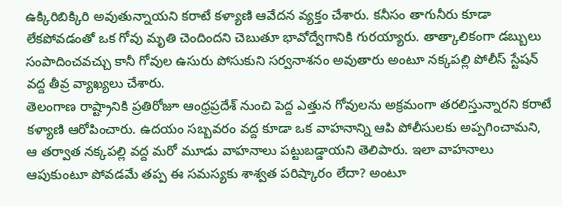ఉక్కిరిబిక్కిరి అవుతున్నాయని కరాటే కళ్యాణి ఆవేదన వ్యక్తం చేశారు. కనీసం తాగునీరు కూడా లేకపోవడంతో ఒక గోవు మృతి చెందిందని చెబుతూ భావోద్వేగానికి గురయ్యారు. తాత్కాలికంగా డబ్బులు సంపాదించవచ్చు కానీ గోవుల ఉసురు పోసుకుని సర్వనాశనం అవుతారు అంటూ నక్కపల్లి పోలీస్ స్టేషన్ వద్ద తీవ్ర వ్యాఖ్యలు చేశారు.
తెలంగాణ రాష్ట్రానికి ప్రతిరోజూ ఆంధ్రప్రదేశ్ నుంచి పెద్ద ఎత్తున గోవులను అక్రమంగా తరలిస్తున్నారని కరాటే కళ్యాణి ఆరోపించారు. ఉదయం సబ్బవరం వద్ద కూడా ఒక వాహనాన్ని ఆపి పోలీసులకు అప్పగించామని, ఆ తర్వాత నక్కపల్లి వద్ద మరో మూడు వాహనాలు పట్టుబడ్డాయని తెలిపారు. ఇలా వాహనాలు ఆపుకుంటూ పోవడమే తప్ప ఈ సమస్యకు శాశ్వత పరిష్కారం లేదా? అంటూ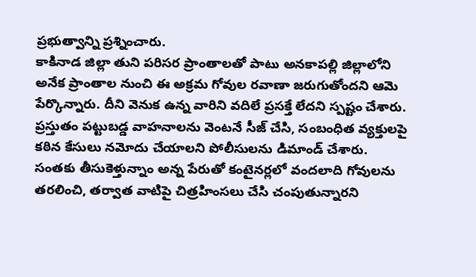ప్రభుత్వాన్ని ప్రశ్నించారు.
కాకినాడ జిల్లా తుని పరిసర ప్రాంతాలతో పాటు అనకాపల్లి జిల్లాలోని అనేక ప్రాంతాల నుంచి ఈ అక్రమ గోవుల రవాణా జరుగుతోందని ఆమె పేర్కొన్నారు. దీని వెనుక ఉన్న వారిని వదిలే ప్రసక్తే లేదని స్పష్టం చేశారు. ప్రస్తుతం పట్టుబడ్డ వాహనాలను వెంటనే సీజ్ చేసి, సంబంధిత వ్యక్తులపై కఠిన కేసులు నమోదు చేయాలని పోలీసులను డిమాండ్ చేశారు.
సంతకు తీసుకెళ్తున్నాం అన్న పేరుతో కంటైనర్లలో వందలాది గోవులను తరలించి, తర్వాత వాటిపై చిత్రహింసలు చేసి చంపుతున్నారని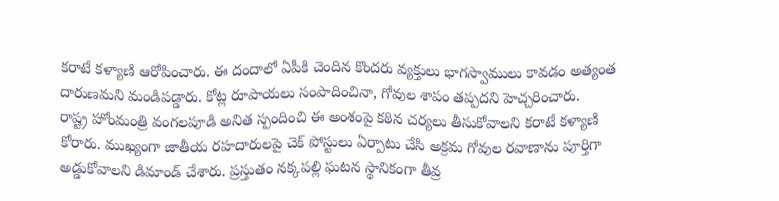కరాటే కళ్యాణి ఆరోపించారు. ఈ దందాలో ఏపీకి చెందిన కొందరు వ్యక్తులు భాగస్వాములు కావడం అత్యంత దారుణమని మండిపడ్డారు. కోట్ల రూపాయలు సంపాదించినా, గోవుల శాపం తప్పదని హెచ్చరించారు.
రాష్ట్ర హోంమంత్రి వంగలపూడి అనిత స్పందించి ఈ అంశంపై కఠిన చర్యలు తీసుకోవాలని కరాటే కళ్యాణి కోరారు. ముఖ్యంగా జాతీయ రహదారులపై చెక్ పోస్టులు ఏర్పాటు చేసి అక్రమ గోవుల రవాణాను పూర్తిగా అడ్డుకోవాలని డిమాండ్ చేశారు. ప్రస్తుతం నక్కపల్లి ఘటన స్థానికంగా తీవ్ర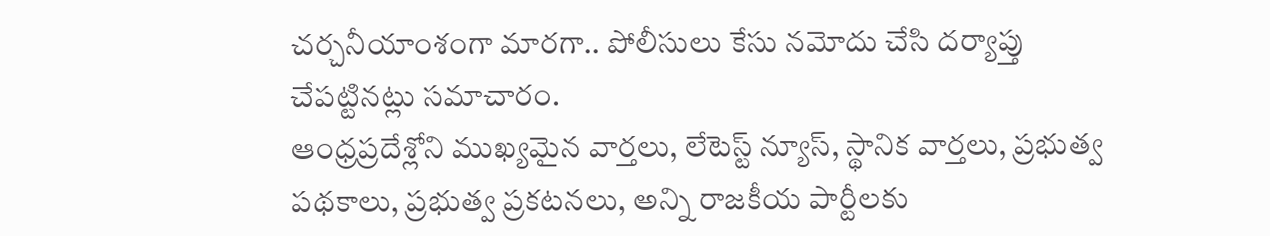చర్చనీయాంశంగా మారగా.. పోలీసులు కేసు నమోదు చేసి దర్యాప్తు చేపట్టినట్లు సమాచారం.
ఆంధ్రప్రదేశ్లోని ముఖ్యమైన వార్తలు, లేటెస్ట్ న్యూస్, స్థానిక వార్తలు, ప్రభుత్వ పథకాలు, ప్రభుత్వ ప్రకటనలు, అన్ని రాజకీయ పార్టీలకు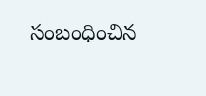సంబంధించిన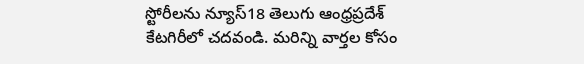స్టోరీలను న్యూస్18 తెలుగు ఆంధ్రప్రదేశ్ కేటగిరీలో చదవండి. మరిన్ని వార్తల కోసం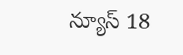న్యూస్ 18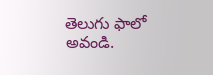తెలుగు ఫాలో అవండి.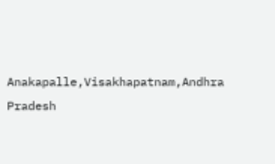Anakapalle,Visakhapatnam,Andhra Pradesh